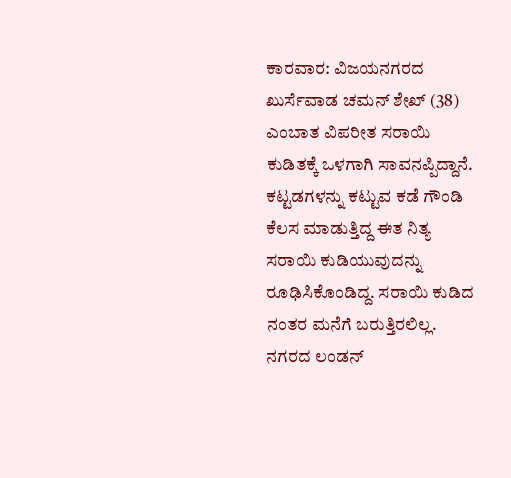ಕಾರವಾರ: ವಿಜಯನಗರದ ಖುರ್ಸೆವಾಡ ಚಮನ್ ಶೇಖ್ (38) ಎಂಬಾತ ವಿಪರೀತ ಸರಾಯಿ ಕುಡಿತಕ್ಕೆ ಒಳಗಾಗಿ ಸಾವನಪ್ಪಿದ್ದಾನೆ.
ಕಟ್ಟಡಗಳನ್ನು ಕಟ್ಟುವ ಕಡೆ ಗೌಂಡಿ ಕೆಲಸ ಮಾಡುತ್ತಿದ್ದ ಈತ ನಿತ್ಯ ಸರಾಯಿ ಕುಡಿಯುವುದನ್ನು ರೂಢಿಸಿಕೊಂಡಿದ್ದ. ಸರಾಯಿ ಕುಡಿದ ನಂತರ ಮನೆಗೆ ಬರುತ್ತಿರಲಿಲ್ಲ. ನಗರದ ಲಂಡನ್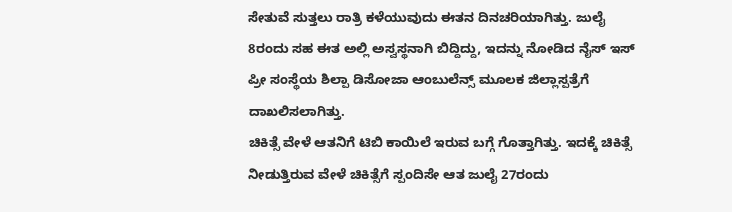ಸೇತುವೆ ಸುತ್ತಲು ರಾತ್ರಿ ಕಳೆಯುವುದು ಈತನ ದಿನಚರಿಯಾಗಿತ್ತು. ಜುಲೈ 8ರಂದು ಸಹ ಈತ ಅಲ್ಲಿ ಅಸ್ವಸ್ಥನಾಗಿ ಬಿದ್ದಿದ್ದು, ಇದನ್ನು ನೋಡಿದ ನೈಸ್ ಇಸ್ ಪ್ರೀ ಸಂಸ್ಥೆಯ ಶಿಲ್ಪಾ ಡಿಸೋಜಾ ಆಂಬುಲೆನ್ಸ್ ಮೂಲಕ ಜಿಲ್ಲಾಸ್ಪತ್ರೆಗೆ ದಾಖಲಿಸಲಾಗಿತ್ತು.
ಚಿಕಿತ್ಸೆ ವೇಳೆ ಆತನಿಗೆ ಟಿಬಿ ಕಾಯಿಲೆ ಇರುವ ಬಗ್ಗೆ ಗೊತ್ತಾಗಿತ್ತು. ಇದಕ್ಕೆ ಚಿಕಿತ್ಸೆ ನೀಡುತ್ತಿರುವ ವೇಳೆ ಚಿಕಿತ್ಸೆಗೆ ಸ್ಪಂದಿಸೇ ಆತ ಜುಲೈ 27ರಂದು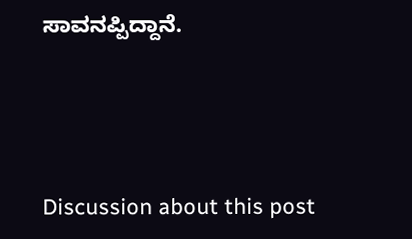ಸಾವನಪ್ಪಿದ್ದಾನೆ.





Discussion about this post